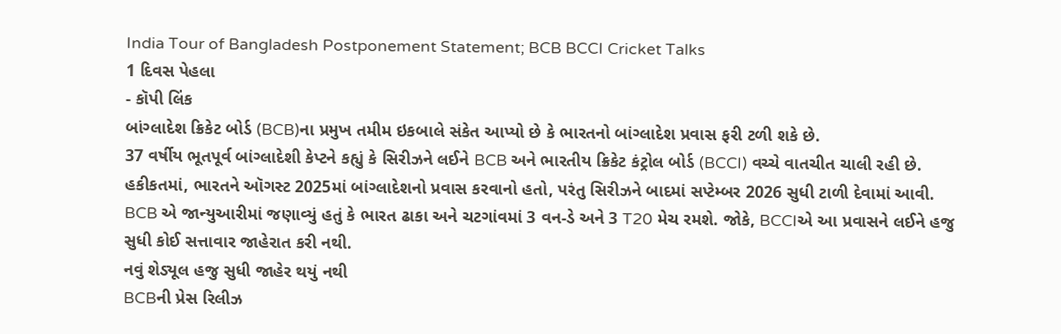India Tour of Bangladesh Postponement Statement; BCB BCCI Cricket Talks
1 દિવસ પેહલા
- કૉપી લિંક
બાંગ્લાદેશ ક્રિકેટ બોર્ડ (BCB)ના પ્રમુખ તમીમ ઇકબાલે સંકેત આપ્યો છે કે ભારતનો બાંગ્લાદેશ પ્રવાસ ફરી ટળી શકે છે.
37 વર્ષીય ભૂતપૂર્વ બાંગ્લાદેશી કેપ્ટને કહ્યું કે સિરીઝને લઈને BCB અને ભારતીય ક્રિકેટ કંટ્રોલ બોર્ડ (BCCI) વચ્ચે વાતચીત ચાલી રહી છે.
હકીકતમાં, ભારતને ઑગસ્ટ 2025માં બાંગ્લાદેશનો પ્રવાસ કરવાનો હતો, પરંતુ સિરીઝને બાદમાં સપ્ટેમ્બર 2026 સુધી ટાળી દેવામાં આવી.
BCB એ જાન્યુઆરીમાં જણાવ્યું હતું કે ભારત ઢાકા અને ચટગાંવમાં 3 વન-ડે અને 3 T20 મેચ રમશે. જોકે, BCCIએ આ પ્રવાસને લઈને હજુ સુધી કોઈ સત્તાવાર જાહેરાત કરી નથી.
નવું શેડ્યૂલ હજુ સુધી જાહેર થયું નથી
BCBની પ્રેસ રિલીઝ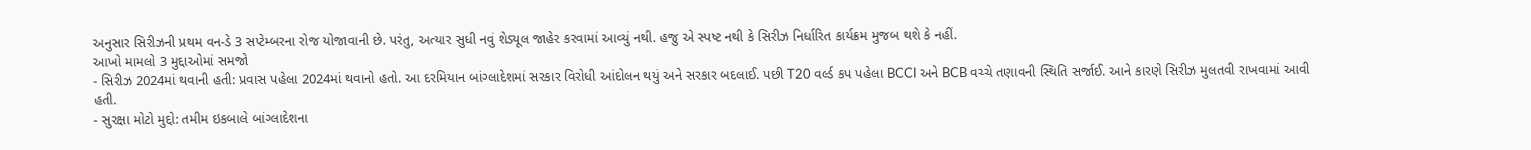અનુસાર સિરીઝની પ્રથમ વન-ડે 3 સપ્ટેમ્બરના રોજ યોજાવાની છે. પરંતુ, અત્યાર સુધી નવું શેડ્યૂલ જાહેર કરવામાં આવ્યું નથી. હજુ એ સ્પષ્ટ નથી કે સિરીઝ નિર્ધારિત કાર્યક્રમ મુજબ થશે કે નહીં.
આખો મામલો 3 મુદ્દાઓમાં સમજો
- સિરીઝ 2024માં થવાની હતી: પ્રવાસ પહેલા 2024માં થવાનો હતો. આ દરમિયાન બાંગ્લાદેશમાં સરકાર વિરોધી આંદોલન થયું અને સરકાર બદલાઈ. પછી T20 વર્લ્ડ કપ પહેલા BCCI અને BCB વચ્ચે તણાવની સ્થિતિ સર્જાઈ. આને કારણે સિરીઝ મુલતવી રાખવામાં આવી હતી.
- સુરક્ષા મોટો મુદ્દો: તમીમ ઇકબાલે બાંગ્લાદેશના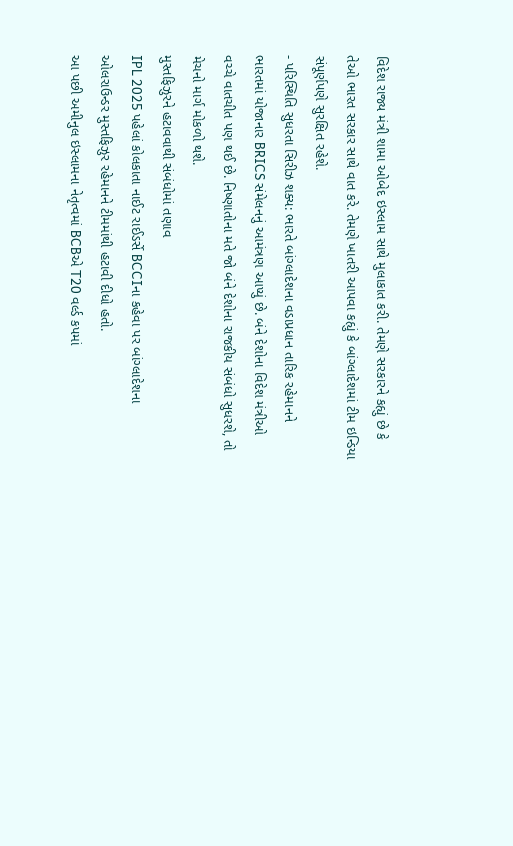વિદેશ રાજ્ય મંત્રી શામા ઓબેદ ઇસ્લામ સાથે મુલાકાત કરી. તેમણે સરકારને કહ્યું છે કે તેઓ ભારત સરકાર સાથે વાત કરે. તેમણે ખાતરી આપવા કહ્યું કે બાંગ્લાદેશમાં ટીમ ઇન્ડિયા સંપૂર્ણપણે સુરક્ષિત રહેશે.
- પરિસ્થિતિ સુધરતા સિરીઝ શક્ય: ભારતે બાંગ્લાદેશના વડાપ્રધાન તારિક રહેમાનને ભારતમાં યોજાનાર BRICS સંમેલનનું આમંત્રણ આપ્યું છે. બંને દેશોના વિદેશ મંત્રીઓ વચ્ચે વાતચીત પણ થઈ છે. નિષ્ણાતોના મતે જો બંને દેશોના રાજકીય સંબંધો સુધરશે, તો મેચનો માર્ગ મોકળો થશે.
મુસ્તફિઝુરને હટાવવાથી સંબંધોમાં તણાવ
IPL 2025 પહેલાં કોલકાતા નાઈટ રાઈડર્સે BCCIના કહેવા પર બાંગ્લાદેશના ઓલરાઉન્ડર મુસ્તફિઝુર રહેમાનને ટીમમાંથી હટાવી દીધો હતો.
આ પછી અમીનુલ ઇસ્લામના નેતૃત્વમાં BCBએ T20 વર્લ્ડ કપમાં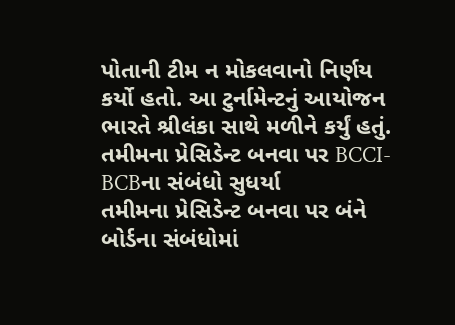પોતાની ટીમ ન મોકલવાનો નિર્ણય કર્યો હતો. આ ટુર્નામેન્ટનું આયોજન ભારતે શ્રીલંકા સાથે મળીને કર્યું હતું.
તમીમના પ્રેસિડેન્ટ બનવા પર BCCI-BCBના સંબંધો સુધર્યા
તમીમના પ્રેસિડેન્ટ બનવા પર બંને બોર્ડના સંબંધોમાં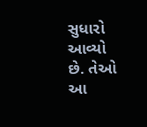સુધારો આવ્યો છે. તેઓ આ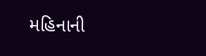મહિનાની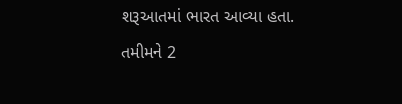શરૂઆતમાં ભારત આવ્યા હતા.
તમીમને 2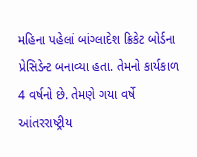મહિના પહેલાં બાંગ્લાદેશ ક્રિકેટ બોર્ડના પ્રેસિડેન્ટ બનાવ્યા હતા. તેમનો કાર્યકાળ 4 વર્ષનો છે. તેમણે ગયા વર્ષે આંતરરાષ્ટ્રીય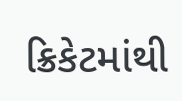ક્રિકેટમાંથી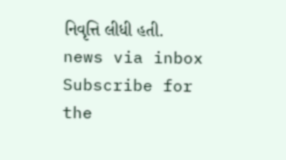નિવૃત્તિ લીધી હતી.
news via inbox
Subscribe for the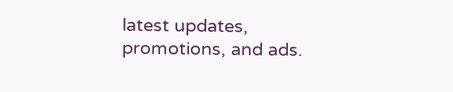latest updates, promotions, and ads.